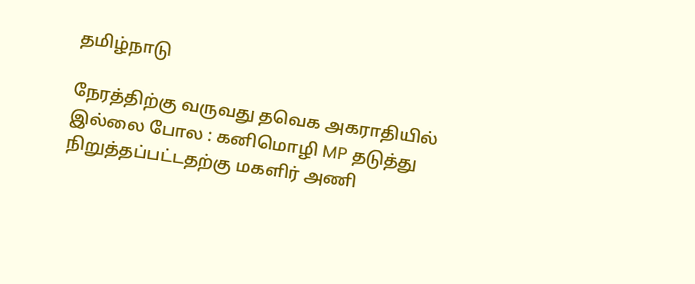தமிழ்நாடு

நேரத்திற்கு வருவது தவெக அகராதியில் இல்லை போல : கனிமொழி MP தடுத்து நிறுத்தப்பட்டதற்கு மகளிர் அணி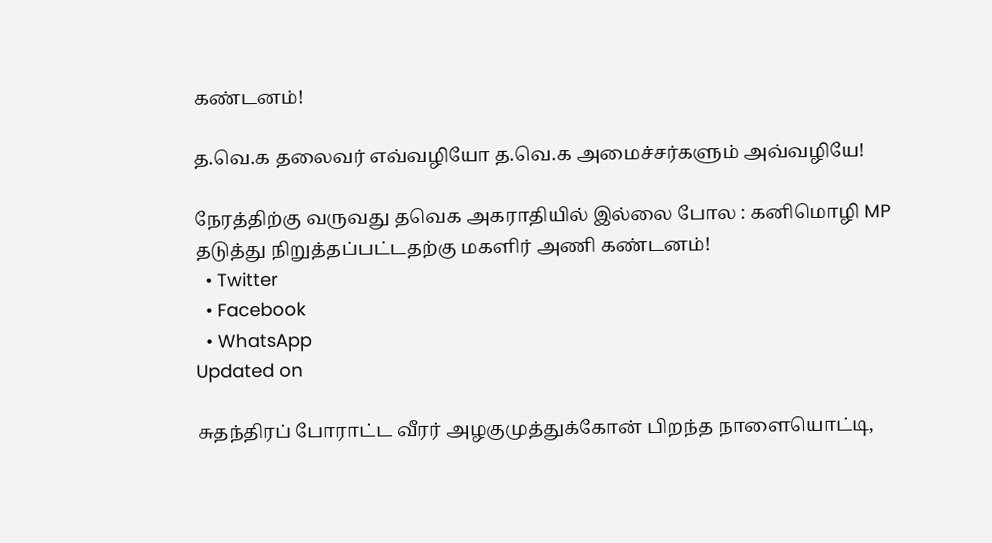கண்டனம்!

த.வெ.க தலைவர் எவ்வழியோ த.வெ.க அமைச்சர்களும் அவ்வழியே!

நேரத்திற்கு வருவது தவெக அகராதியில் இல்லை போல : கனிமொழி MP தடுத்து நிறுத்தப்பட்டதற்கு மகளிர் அணி கண்டனம்!
  • Twitter
  • Facebook
  • WhatsApp
Updated on

சுதந்திரப் போராட்ட வீரர் அழகுமுத்துக்கோன் பிறந்த நாளையொட்டி,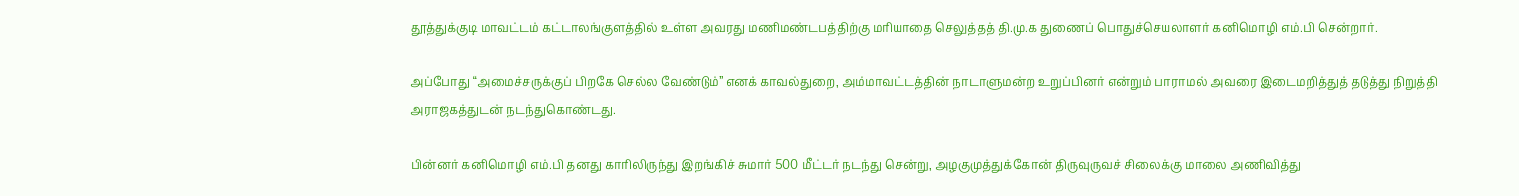தூத்துக்குடி மாவட்டம் கட்டாலங்குளத்தில் உள்ள அவரது மணிமண்டபத்திற்கு மரியாதை செலுத்தத் தி.மு.க துணைப் பொதுச்செயலாளர் கனிமொழி எம்.பி சென்றார்.

அப்போது “அமைச்சருக்குப் பிறகே செல்ல வேண்டும்” எனக் காவல்துறை, அம்மாவட்டத்தின் நாடாளுமன்ற உறுப்பினர் என்றும் பாராமல் அவரை இடைமறித்துத் தடுத்து நிறுத்தி அராஜகத்துடன் நடந்துகொண்டது.

பின்னர் கனிமொழி எம்.பி தனது காரிலிருந்து இறங்கிச் சுமார் 500 மீட்டர் நடந்து சென்று, அழகுமுத்துக்கோன் திருவுருவச் சிலைக்கு மாலை அணிவித்து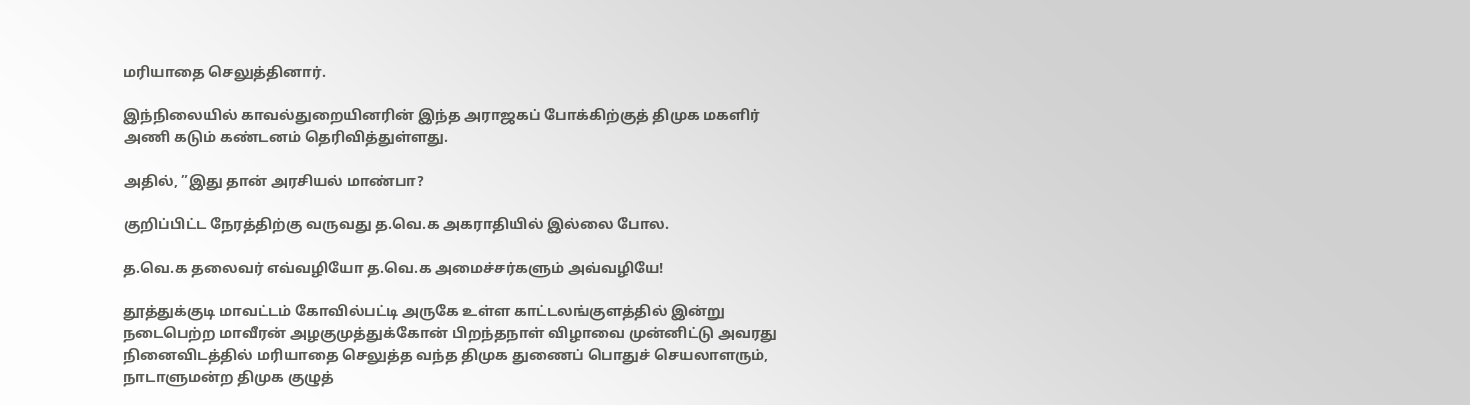மரியாதை செலுத்தினார்.

இந்நிலையில் காவல்துறையினரின் இந்த அராஜகப் போக்கிற்குத் திமுக மகளிர் அணி கடும் கண்டனம் தெரிவித்துள்ளது.

அதில், ”இது தான் அரசியல் மாண்பா?

குறிப்பிட்ட நேரத்திற்கு வருவது த.வெ.க அகராதியில் இல்லை போல.

த.வெ.க தலைவர் எவ்வழியோ த.வெ.க அமைச்சர்களும் அவ்வழியே!

தூத்துக்குடி மாவட்டம் கோவில்பட்டி அருகே உள்ள காட்டலங்குளத்தில் இன்று நடைபெற்ற மாவீரன் அழகுமுத்துக்கோன் பிறந்தநாள் விழாவை முன்னிட்டு அவரது நினைவிடத்தில் மரியாதை செலுத்த வந்த திமுக துணைப் பொதுச் செயலாளரும், நாடாளுமன்ற திமுக குழுத்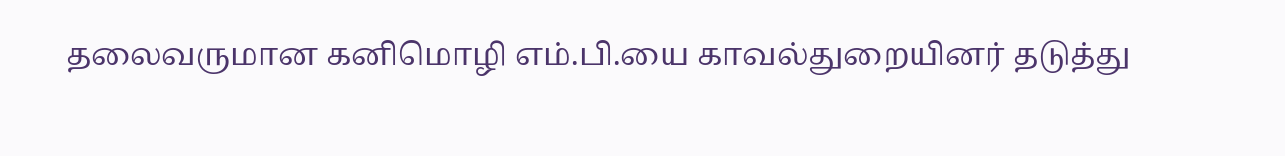தலைவருமான கனிமொழி எம்.பி.யை காவல்துறையினர் தடுத்து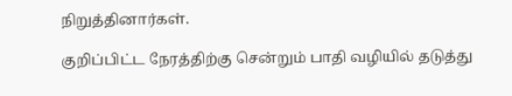நிறுத்தினார்கள்.

குறிப்பிட்ட நேரத்திற்கு சென்றும் பாதி வழியில் தடுத்து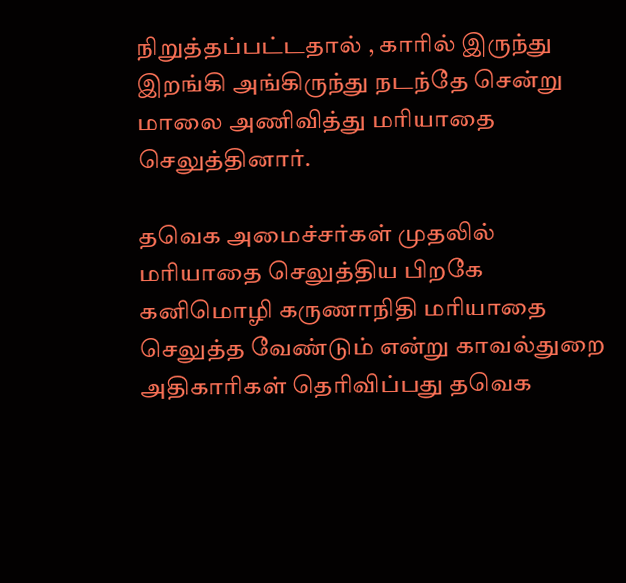நிறுத்தப்பட்டதால் , காரில் இருந்து இறங்கி அங்கிருந்து நடந்தே சென்று மாலை அணிவித்து மரியாதை செலுத்தினார்.

தவெக அமைச்சர்கள் முதலில் மரியாதை செலுத்திய பிறகே கனிமொழி கருணாநிதி மரியாதை செலுத்த வேண்டும் என்று காவல்துறை அதிகாரிகள் தெரிவிப்பது தவெக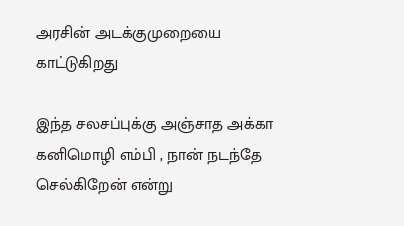அரசின் அடக்குமுறையை காட்டுகிறது

இந்த சலசப்புக்கு அஞ்சாத அக்கா கனிமொழி எம்பி , நான் நடந்தே செல்கிறேன் என்று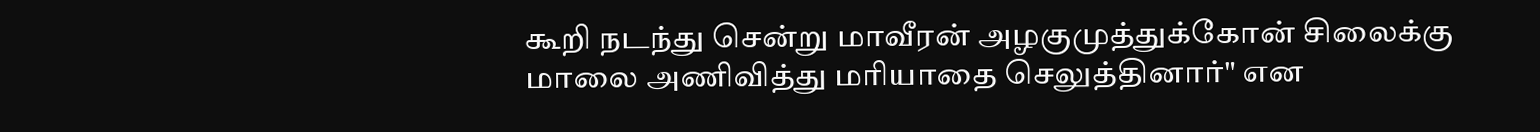கூறி நடந்து சென்று மாவீரன் அழகுமுத்துக்கோன் சிலைக்கு மாலை அணிவித்து மரியாதை செலுத்தினார்" என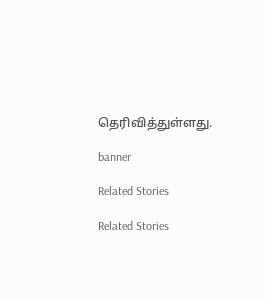தெரிவித்துள்ளது.

banner

Related Stories

Related Stories